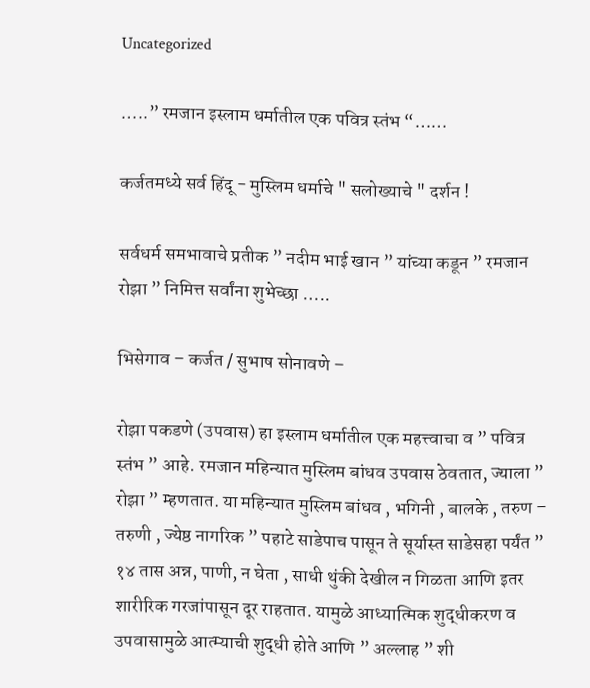Uncategorized

…..” रमजान इस्लाम धर्मातील एक पवित्र स्तंभ “……

कर्जतमध्ये सर्व हिंदू - मुस्लिम धर्माचे " सलोख्याचे " दर्शन !

सर्वधर्म समभावाचे प्रतीक ” नदीम भाई खान ” यांच्या कडून ” रमजान रोझा ” निमित्त सर्वांना शुभेच्छा …..

भिसेगाव – कर्जत / सुभाष सोनावणे –

रोझा पकडणे (उपवास) हा इस्लाम धर्मातील एक महत्त्वाचा व ” पवित्र स्तंभ ” आहे. रमजान महिन्यात मुस्लिम बांधव उपवास ठेवतात, ज्याला ” रोझा ” म्हणतात. या महिन्यात मुस्लिम बांधव , भगिनी , बालके , तरुण – तरुणी , ज्येष्ठ नागरिक ” पहाटे साडेपाच पासून ते सूर्यास्त साडेसहा पर्यंत ” १४ तास अन्न, पाणी, न घेता , साधी थुंकी देखील न गिळता आणि इतर शारीरिक गरजांपासून दूर राहतात. यामुळे आध्यात्मिक शुद्धीकरण व उपवासामुळे आत्म्याची शुद्धी होते आणि ” अल्लाह ” शी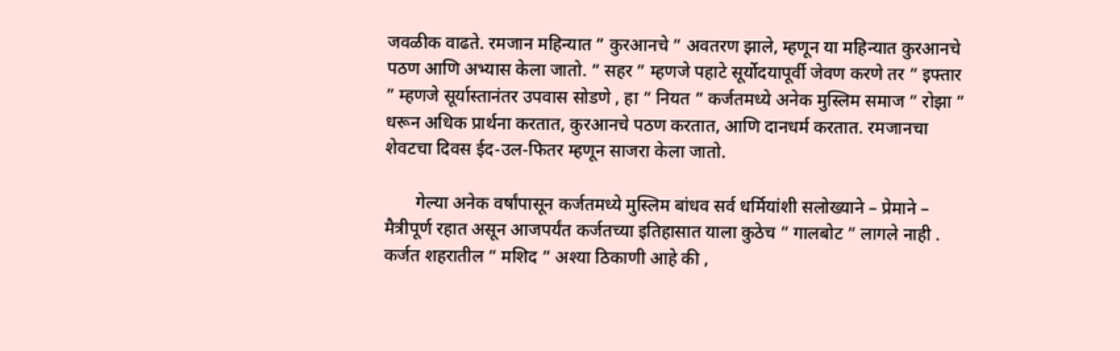जवळीक वाढते. रमजान महिन्यात ” कुरआनचे ” अवतरण झाले, म्हणून या महिन्यात कुरआनचे पठण आणि अभ्यास केला जातो. ” सहर ” म्हणजे पहाटे सूर्योदयापूर्वी जेवण करणे तर ” इफ्तार ” म्हणजे सूर्यास्तानंतर उपवास सोडणे , हा ” नियत ” कर्जतमध्ये अनेक मुस्लिम समाज ” रोझा ” धरून अधिक प्रार्थना करतात, कुरआनचे पठण करतात, आणि दानधर्म करतात. रमजानचा शेवटचा दिवस ईद-उल-फितर म्हणून साजरा केला जातो.

       गेल्या अनेक वर्षांपासून कर्जतमध्ये मुस्लिम बांधव सर्व धर्मियांशी सलोख्याने – प्रेमाने – मैत्रीपूर्ण रहात असून आजपर्यंत कर्जतच्या इतिहासात याला कुठेच ” गालबोट ” लागले नाही . कर्जत शहरातील ” मशिद ” अश्या ठिकाणी आहे की ,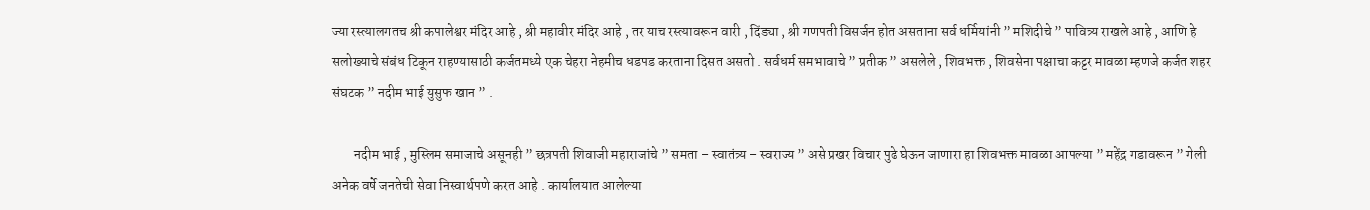ज्या रस्त्यालगतच श्री कपालेश्वर मंदिर आहे , श्री महावीर मंदिर आहे , तर याच रस्त्यावरून वारी , दिंड्या , श्री गणपती विसर्जन होत असताना सर्व धर्मियांनी ” मशिदीचे ” पावित्र्य राखले आहे , आणि हे सलोख्याचे संबंध टिकून राहण्यासाठी कर्जतमध्ये एक चेहरा नेहमीच धडपड करताना दिसत असतो . सर्वधर्म समभावाचे ” प्रतीक ” असलेले , शिवभक्त , शिवसेना पक्षाचा कट्टर मावळा म्हणजे कर्जत शहर संघटक ” नदीम भाई युसुफ खान ” .

        नदीम भाई , मुस्लिम समाजाचे असूनही ” छत्रपती शिवाजी महाराजांचे ” समता – स्वातंत्र्य – स्वराज्य ” असे प्रखर विचार पुढे घेऊन जाणारा हा शिवभक्त मावळा आपल्या ” महेंद्र गडावरून ” गेली अनेक वर्षे जनतेची सेवा निस्वार्थपणे करत आहे . कार्यालयात आलेल्या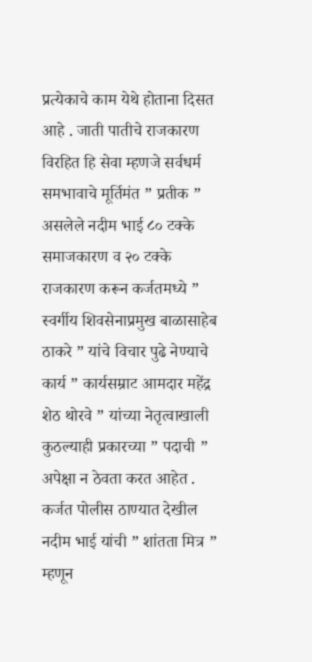प्रत्येकाचे काम येथे होताना दिसत आहे . जाती पातीचे राजकारण विरहित हि सेवा म्हणजे सर्वधर्म समभावाचे मूर्तिमंत ” प्रतीक ” असलेले नदीम भाई ८० टक्के समाजकारण व २० टक्के राजकारण करून कर्जतमध्ये ” स्वर्गीय शिवसेनाप्रमुख बाळासाहेब ठाकरे ” यांचे विचार पुढे नेण्याचे कार्य ” कार्यसम्राट आमदार महेंद्र शेठ थोरवे ” यांच्या नेतृत्वाखाली कुठल्याही प्रकारच्या ” पदाची ” अपेक्षा न ठेवता करत आहेत . कर्जत पोलीस ठाण्यात देखील नदीम भाई यांची ” शांतता मित्र ” म्हणून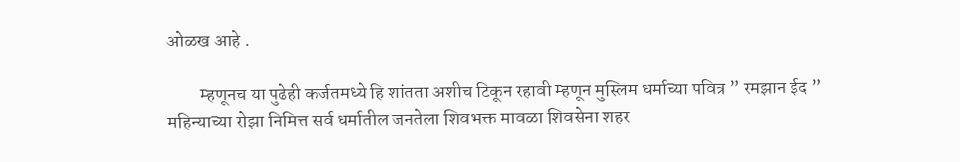ओळख आहे .

         म्हणूनच या पुढेही कर्जतमध्ये हि शांतता अशीच टिकून रहावी म्हणून मुस्लिम धर्माच्या पवित्र ” रमझान ईद ” महिन्याच्या रोझा निमित्त सर्व धर्मातील जनतेला शिवभक्त मावळा शिवसेना शहर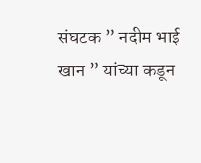संघटक ” नदीम भाई खान ” यांच्या कडून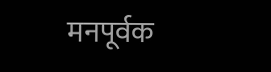मनपूर्वक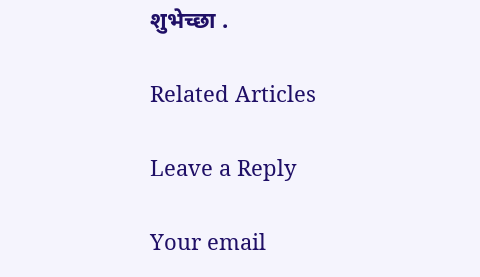शुभेच्छा .

Related Articles

Leave a Reply

Your email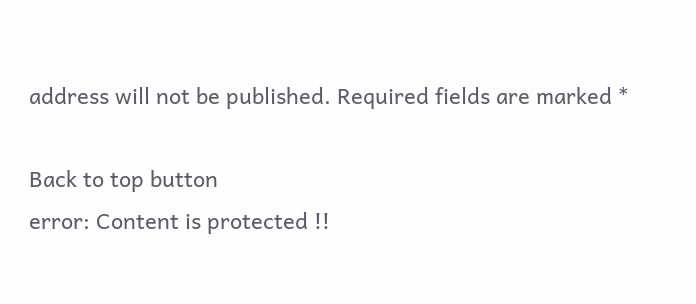address will not be published. Required fields are marked *

Back to top button
error: Content is protected !!